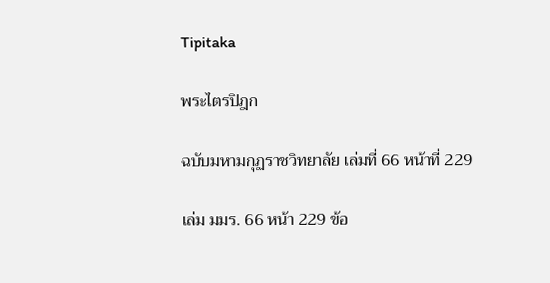Tipitaka

พระไตรปิฎก

ฉบับมหามกุฏราชวิทยาลัย เล่มที่ 66 หน้าที่ 229

เล่ม มมร. 66 หน้า 229 ข้อ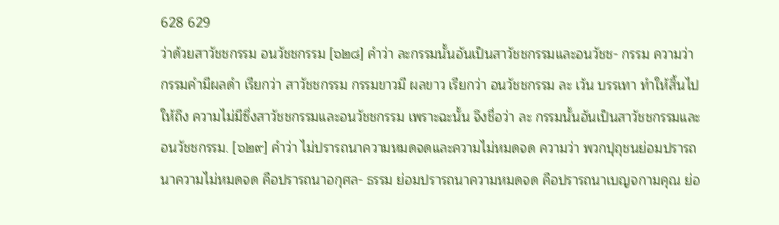628 629
ว่าด้วยสาวัชชกรรม อนวัชชกรรม [๖๒๘] คำว่า ละกรรมนั้นอันเป็นสาวัชชกรรมและอนวัชช- กรรม ความว่า กรรมคำมีผลดำ เรียกว่า สาวัชชกรรม กรรมขาวมี ผลขาว เรียกว่า อนวัชชกรรม ละ เว้น บรรเทา ทำให้สิ้นไป ให้ถึง ความไม่มีซึ่งสาวัชชกรรมและอนวัชชกรรม เพราะฉะนั้น จึงชื่อว่า ละ กรรมนั้นอันเป็นสาวัชชกรรมและอนวัชชกรรม. [๖๒๙] คำว่า ไม่ปรารถนาความหมดจดและความไม่หมดจด ความว่า พวกปุถุชนย่อมปรารถนาความไม่หมดจด คือปรารถนาอกุศล- ธรรม ย่อมปรารถนาความหมดจด คือปรารถนาเบญจกามคุณ ย่อ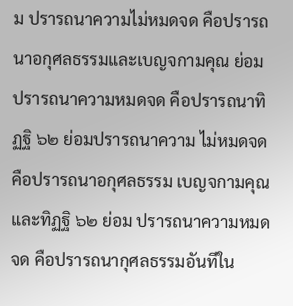ม ปรารถนาความไม่หมดจด คือปรารถนาอกุศลธรรมและเบญจกามคุณ ย่อมปรารถนาความหมดจด คือปรารถนาทิฏฐิ ๖๒ ย่อมปรารถนาความ ไม่หมดจด คือปรารถนาอกุศลธรรม เบญจกามคุณและทิฏฐิ ๖๒ ย่อม ปรารถนาความหมดจด คือปรารถนากุศลธรรมอันทีใน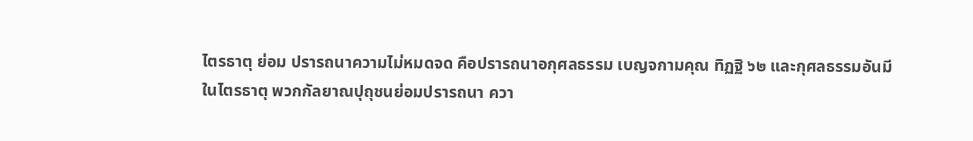ไตรธาตุ ย่อม ปรารถนาความไม่หมดจด คือปรารถนาอกุศลธรรม เบญจกามคุณ ทิฏฐิ ๖๒ และกุศลธรรมอันมีในไตรธาตุ พวกกัลยาณปุถุชนย่อมปรารถนา ควา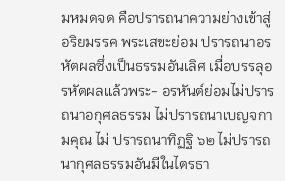มหมดจด คือปรารถนาความย่างเข้าสู่อริยมรรค พระเสขะย่อม ปรารถนาอรหัตผลซึ่งเป็นธรรมอันเลิศ เมื่อบรรลุอรหัตผลแล้วพระ- อรหันต์ย่อมไม่ปรารถนาอกุศลธรรม ไม่ปรารถนาเบญจกามคุณ ไม่ ปรารถนาทิฏฐิ ๖๒ ไม่ปรารถนากุศลธรรมอันมีในไตรธา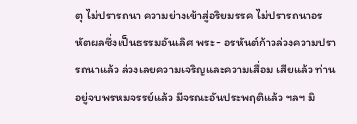ตุ ไม่ปรารถนา ความย่างเข้าสู่อริยมรรค ไม่ปรารถนาอรหัตผลซึ่งเป็นธรรมอันเลิศ พระ- อรหันต์ก้าวล่วงความปรารถนาแล้ว ล่วงเลยความเจริญและความเสื่อม เสียแล้ว ท่านอยู่จบพรหมจรรย์แล้ว มีจรณะอันประพฤติแล้ว ฯลฯ มิ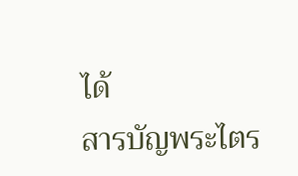ได้
สารบัญพระไตร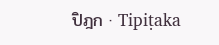ปิฎก · Tipiṭaka